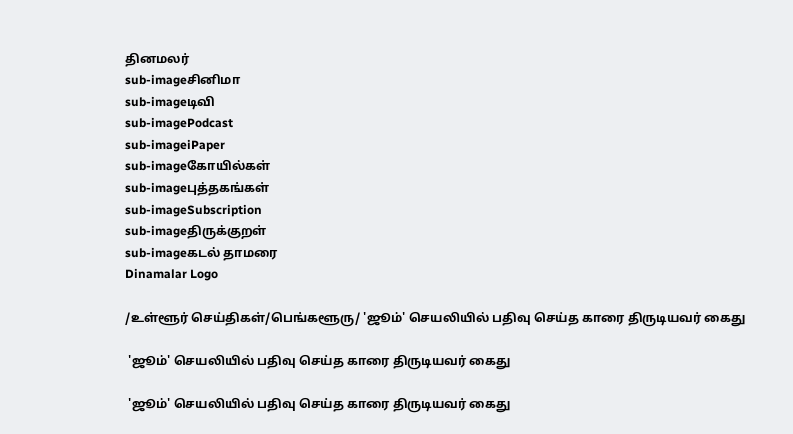தினமலர்
sub-imageசினிமா
sub-imageடிவி
sub-imagePodcast
sub-imageiPaper
sub-imageகோயில்கள்
sub-imageபுத்தகங்கள்
sub-imageSubscription
sub-imageதிருக்குறள்
sub-imageகடல் தாமரை
Dinamalar Logo

/உள்ளூர் செய்திகள்/பெங்களூரு/ 'ஜூம்' செயலியில் பதிவு செய்த காரை திருடியவர் கைது

 'ஜூம்' செயலியில் பதிவு செய்த காரை திருடியவர் கைது

 'ஜூம்' செயலியில் பதிவு செய்த காரை திருடியவர் கைது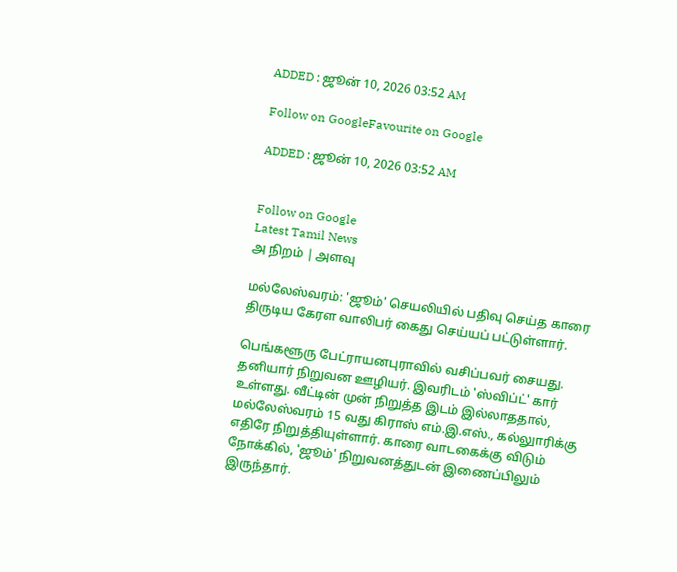ADDED : ஜூன் 10, 2026 03:52 AM

Follow on GoogleFavourite on Google

ADDED : ஜூன் 10, 2026 03:52 AM


Follow on Google
Latest Tamil News
அ நிறம் | அளவு

மல்லேஸ்வரம்: 'ஜூம்' செயலியில் பதிவு செய்த காரை திருடிய கேரள வாலிபர் கைது செய்யப் பட்டுள்ளார்.

பெங்களூரு பேட்ராயனபுராவில் வசிப்பவர் சையது. தனியார் நிறுவன ஊழியர். இவரிடம் 'ஸ்விப்ட்' கார் உள்ளது. வீட்டின் முன் நிறுத்த இடம் இல்லாததால், மல்லேஸ்வரம் 15 வது கிராஸ் எம்.இ.எஸ்., கல்லுாரிக்கு எதிரே நிறுத்தியுள்ளார். காரை வாடகைக்கு விடும் நோக்கில், 'ஜூம்' நிறுவனத்துடன் இணைப்பிலும் இருந்தார்.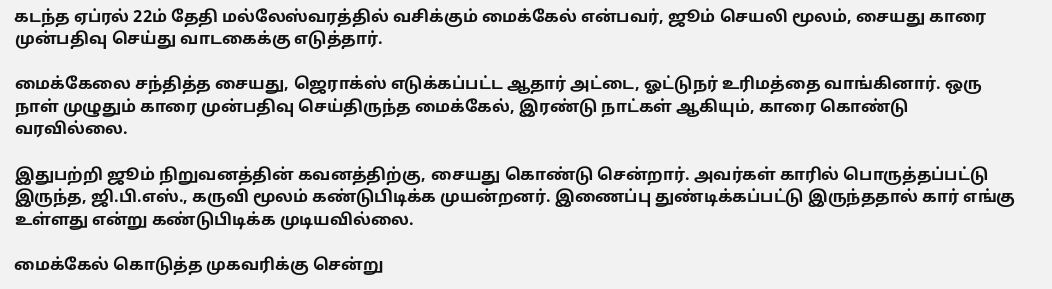கடந்த ஏப்ரல் 22ம் தேதி மல்லேஸ்வரத்தில் வசிக்கும் மைக்கேல் என்பவர், ஜூம் செயலி மூலம், சையது காரை முன்பதிவு செய்து வாடகைக்கு எடுத்தார்.

மைக்கேலை சந்தித்த சையது, ஜெராக்ஸ் எடுக்கப்பட்ட ஆதார் அட்டை, ஓட்டுநர் உரிமத்தை வாங்கினார். ஒரு நாள் முழுதும் காரை முன்பதிவு செய்திருந்த மைக்கேல், இரண்டு நாட்கள் ஆகியும், காரை கொண்டு வரவில்லை.

இதுபற்றி ஜூம் நிறுவனத்தின் கவனத்திற்கு, சையது கொண்டு சென்றார். அவர்கள் காரில் பொருத்தப்பட்டு இருந்த, ஜி.பி.எஸ்., கருவி மூலம் கண்டுபிடிக்க முயன்றனர். இணைப்பு துண்டிக்கப்பட்டு இருந்ததால் கார் எங்கு உள்ளது என்று கண்டுபிடிக்க முடியவில்லை.

மைக்கேல் கொடுத்த முகவரிக்கு சென்று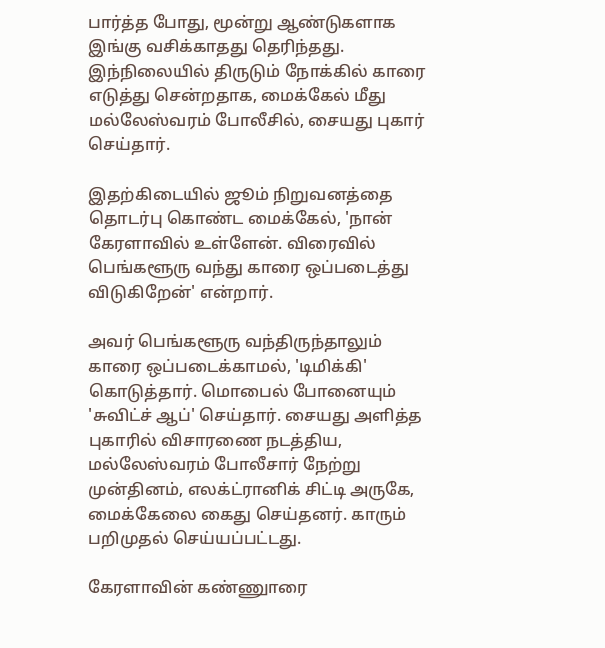பார்த்த போது, மூன்று ஆண்டுகளாக இங்கு வசிக்காதது தெரிந்தது. இந்நிலையில் திருடும் நோக்கில் காரை எடுத்து சென்றதாக, மைக்கேல் மீது மல்லேஸ்வரம் போலீசில், சையது புகார் செய்தார்.

இதற்கிடையில் ஜூம் நிறுவனத்தை தொடர்பு கொண்ட மைக்கேல், 'நான் கேரளாவில் உள்ளேன். விரைவில் பெங்களூரு வந்து காரை ஒப்படைத்து விடுகிறேன்' என்றார்.

அவர் பெங்களூரு வந்திருந்தாலும் காரை ஒப்படைக்காமல், 'டிமிக்கி' கொடுத்தார். மொபைல் போனையும் 'சுவிட்ச் ஆப்' செய்தார். சையது அளித்த புகாரில் விசாரணை நடத்திய, மல்லேஸ்வரம் போலீசார் நேற்று முன்தினம், எலக்ட்ரானிக் சிட்டி அருகே, மைக்கேலை கைது செய்தனர். காரும் பறிமுதல் செய்யப்பட்டது.

கேரளாவின் கண்ணுாரை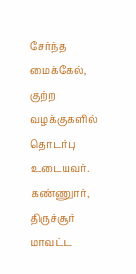சேர்ந்த மைக்கேல், குற்ற வழக்குகளில் தொடர்பு உடையவர். கண்ணுார், திருச்சூர் மாவட்ட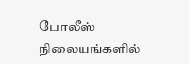போலீஸ் நிலையங்களில்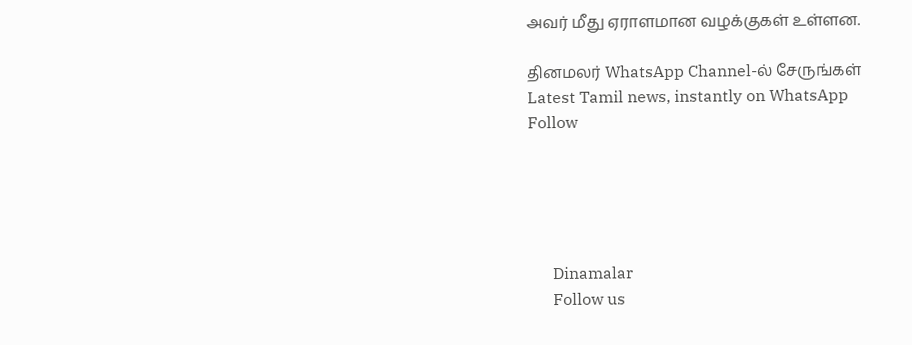அவர் மீது ஏராளமான வழக்குகள் உள்ளன.

தினமலர் WhatsApp Channel-ல் சேருங்கள்
Latest Tamil news, instantly on WhatsApp
Follow





      Dinamalar
      Follow us